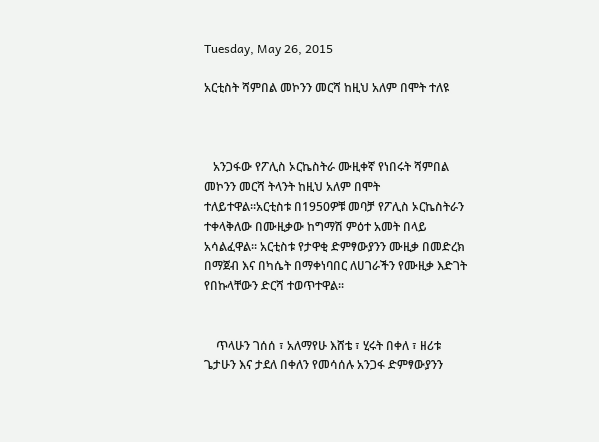Tuesday, May 26, 2015

አርቲስት ሻምበል መኮንን መርሻ ከዚህ አለም በሞት ተለዩ



   አንጋፋው የፖሊስ ኦርኬስትራ ሙዚቀኛ የነበሩት ሻምበል መኮንን መርሻ ትላንት ከዚህ አለም በሞት ተለይተዋል።አርቲስቱ በ1950ዎቹ መባቻ የፖሊስ ኦርኬስትራን ተቀላቅለው በሙዚቃው ከግማሽ ምዕተ አመት በላይ አሳልፈዋል፡፡ አርቲስቱ የታዋቂ ድምፃውያንን ሙዚቃ በመድረክ በማጀብ እና በካሴት በማቀነባበር ለሀገራችን የሙዚቃ እድገት የበኩላቸውን ድርሻ ተወጥተዋል፡፡


    ጥላሁን ገሰሰ ፣ አለማየሁ እሸቴ ፣ ሂሩት በቀለ ፣ ዘሪቱ ጌታሁን እና ታደለ በቀለን የመሳሰሉ አንጋፋ ድምፃውያንን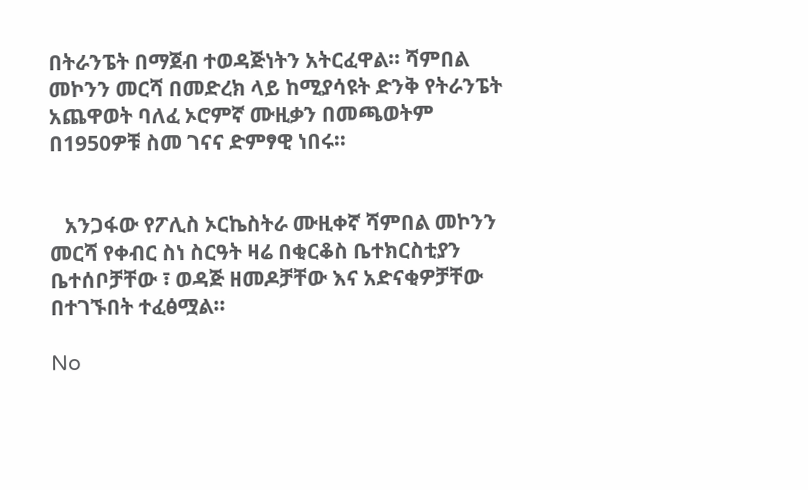በትራንፔት በማጀብ ተወዳጅነትን አትርፈዋል፡፡ ሻምበል መኮንን መርሻ በመድረክ ላይ ከሚያሳዩት ድንቅ የትራንፔት አጨዋወት ባለፈ ኦሮምኛ ሙዚቃን በመጫወትም በ1950ዎቹ ስመ ገናና ድምፃዊ ነበሩ፡፡


   አንጋፋው የፖሊስ ኦርኬስትራ ሙዚቀኛ ሻምበል መኮንን መርሻ የቀብር ስነ ስርዓት ዛሬ በቂርቆስ ቤተክርስቲያን ቤተሰቦቻቸው ፣ ወዳጅ ዘመዶቻቸው እና አድናቂዎቻቸው በተገኙበት ተፈፅሟል፡፡

No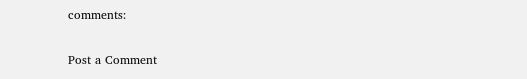comments:

Post a Comment